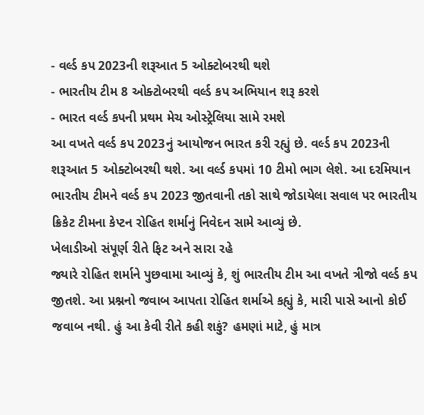- વર્લ્ડ કપ 2023ની શરૂઆત 5 ઓક્ટોબરથી થશે
- ભારતીય ટીમ 8 ઓક્ટોબરથી વર્લ્ડ કપ અભિયાન શરૂ કરશે
- ભારત વર્લ્ડ કપની પ્રથમ મેચ ઓસ્ટ્રેલિયા સામે રમશે
આ વખતે વર્લ્ડ કપ 2023નું આયોજન ભારત કરી રહ્યું છે. વર્લ્ડ કપ 2023ની શરૂઆત 5 ઓક્ટોબરથી થશે. આ વર્લ્ડ કપમાં 10 ટીમો ભાગ લેશે. આ દરમિયાન ભારતીય ટીમને વર્લ્ડ કપ 2023 જીતવાની તકો સાથે જોડાયેલા સવાલ પર ભારતીય ક્રિકેટ ટીમના કેપ્ટન રોહિત શર્માનું નિવેદન સામે આવ્યું છે.
ખેલાડીઓ સંપૂર્ણ રીતે ફિટ અને સારા રહે
જ્યારે રોહિત શર્માને પુછવામા આવ્યું કે, શું ભારતીય ટીમ આ વખતે ત્રીજો વર્લ્ડ કપ જીતશે. આ પ્રશ્નનો જવાબ આપતા રોહિત શર્માએ કહ્યું કે, મારી પાસે આનો કોઈ જવાબ નથી. હું આ કેવી રીતે કહી શકું? હમણાં માટે, હું માત્ર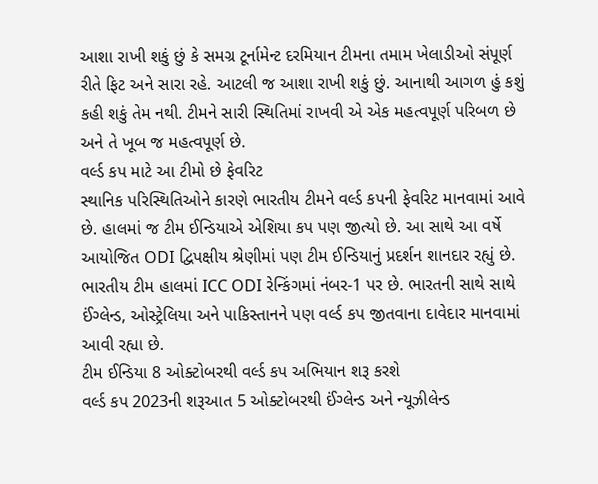આશા રાખી શકું છું કે સમગ્ર ટૂર્નામેન્ટ દરમિયાન ટીમના તમામ ખેલાડીઓ સંપૂર્ણ રીતે ફિટ અને સારા રહે. આટલી જ આશા રાખી શકું છું. આનાથી આગળ હું કશું કહી શકું તેમ નથી. ટીમને સારી સ્થિતિમાં રાખવી એ એક મહત્વપૂર્ણ પરિબળ છે અને તે ખૂબ જ મહત્વપૂર્ણ છે.
વર્લ્ડ કપ માટે આ ટીમો છે ફેવરિટ
સ્થાનિક પરિસ્થિતિઓને કારણે ભારતીય ટીમને વર્લ્ડ કપની ફેવરિટ માનવામાં આવે છે. હાલમાં જ ટીમ ઈન્ડિયાએ એશિયા કપ પણ જીત્યો છે. આ સાથે આ વર્ષે આયોજિત ODI દ્વિપક્ષીય શ્રેણીમાં પણ ટીમ ઈન્ડિયાનું પ્રદર્શન શાનદાર રહ્યું છે. ભારતીય ટીમ હાલમાં ICC ODI રેન્કિંગમાં નંબર-1 પર છે. ભારતની સાથે સાથે ઈંગ્લેન્ડ, ઓસ્ટ્રેલિયા અને પાકિસ્તાનને પણ વર્લ્ડ કપ જીતવાના દાવેદાર માનવામાં આવી રહ્યા છે.
ટીમ ઈન્ડિયા 8 ઓક્ટોબરથી વર્લ્ડ કપ અભિયાન શરૂ કરશે
વર્લ્ડ કપ 2023ની શરૂઆત 5 ઓક્ટોબરથી ઈંગ્લેન્ડ અને ન્યૂઝીલેન્ડ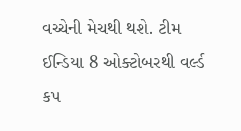વચ્ચેની મેચથી થશે. ટીમ ઈન્ડિયા 8 ઓક્ટોબરથી વર્લ્ડ કપ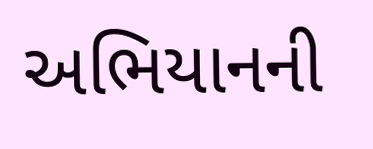અભિયાનની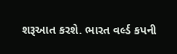શરૂઆત કરશે. ભારત વર્લ્ડ કપની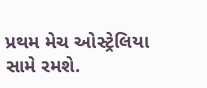પ્રથમ મેચ ઓસ્ટ્રેલિયા સામે રમશે.